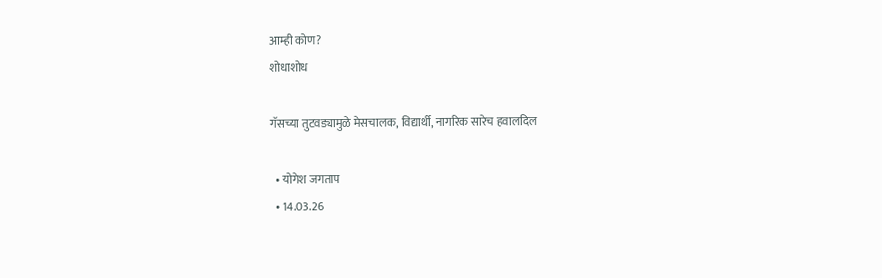आम्ही कोण?
शोधाशोध

गॅसच्या तुटवड्यामुळे मेसचालक, विद्यार्थी, नागरिक सारेच हवालदिल

  • योगेश जगताप
  • 14.03.26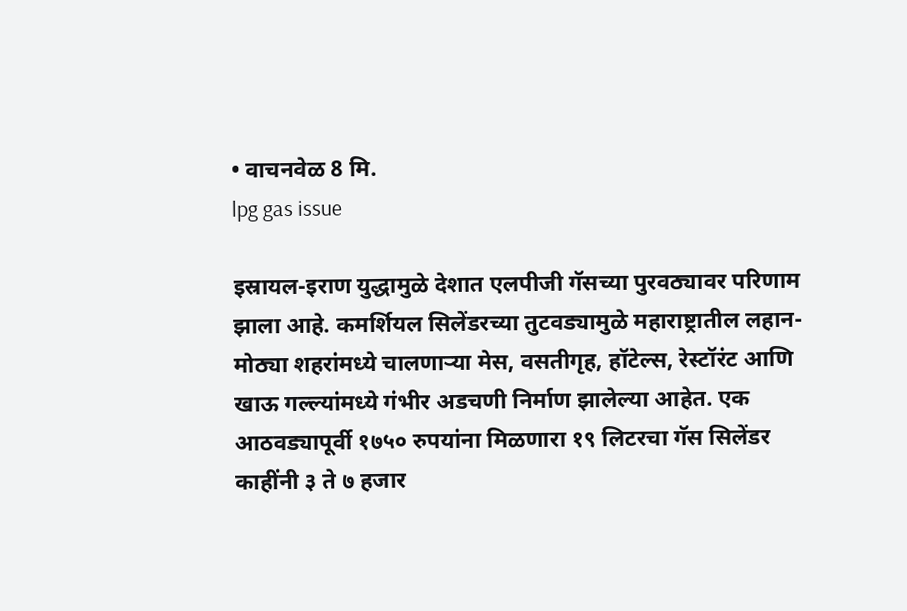• वाचनवेळ 8 मि.
lpg gas issue

इस्रायल-इराण युद्धामुळे देशात एलपीजी गॅसच्या पुरवठ्यावर परिणाम झाला आहे. कमर्शियल सिलेंडरच्या तुटवड्यामुळे महाराष्ट्रातील लहान-मोठ्या शहरांमध्ये चालणाऱ्या मेस, वसतीगृह, हॉटेल्स, रेस्टॉरंट आणि खाऊ गल्ल्यांमध्ये गंभीर अडचणी निर्माण झालेल्या आहेत. एक आठवड्यापूर्वी १७५० रुपयांना मिळणारा १९ लिटरचा गॅस सिलेंडर काहींनी ३ ते ७ हजार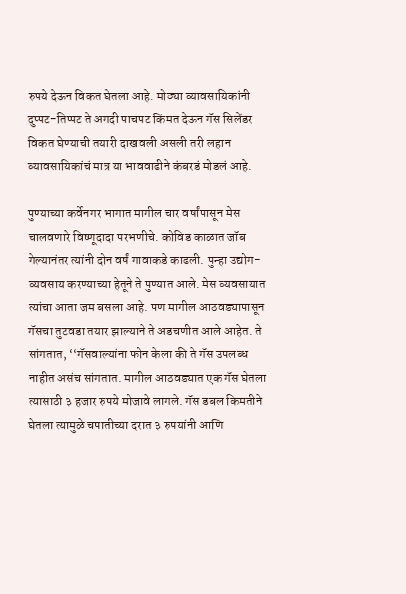रुपये देऊन विकत घेतला आहे. मोठ्या व्यावसायिकांनी दुप्पट-तिप्पट ते अगदी पाचपट किंमत देऊन गॅस सिलेंडर विकत घेण्याची तयारी दाखवली असली तरी लहान व्यावसायिकांचं मात्र या भाववाढीने कंबरडं मोडलं आहे.

पुण्याच्या कर्वेनगर भागात मागील चार वर्षांपासून मेस चालवणारे विष्णूदादा परभणीचे. कोविड काळात जॉब गेल्यानंतर त्यांनी दोन वर्षं गावाकडे काढली. पुन्हा उद्योग-व्यवसाय करण्याच्या हेतूने ते पुण्यात आले. मेस व्यवसायात त्यांचा आता जम बसला आहे. पण मागील आठवड्यापासून गॅसचा तुटवडा तयार झाल्याने ते अडचणीत आले आहेत. ते सांगतात, ‘‘गॅसवाल्यांना फोन केला की ते गॅस उपलब्ध नाहीत असंच सांगतात. मागील आठवड्यात एक गॅस घेतला त्यासाठी ३ हजार रुपये मोजावे लागले. गॅस डबल किमतीने घेतला त्यामुळे चपातीच्या दरात ३ रुपयांनी आणि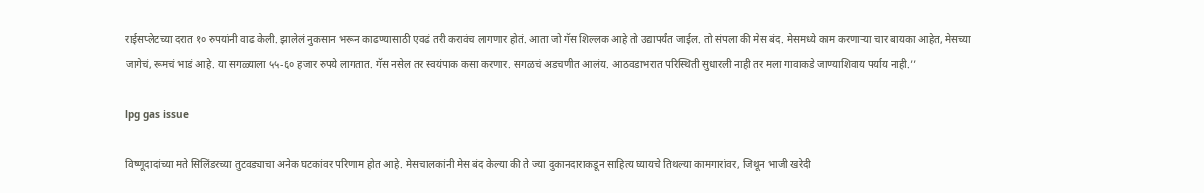राईसप्लेटच्या दरात १० रुपयांनी वाढ केली. झालेलं नुकसान भरून काढण्यासाठी एवढं तरी करावंच लागणार होतं. आता जो गॅस शिल्लक आहे तो उद्यापर्यंत जाईल. तो संपला की मेस बंद. मेसमध्ये काम करणाऱ्या चार बायका आहेत, मेसच्या जागेचं, रूमचं भाडं आहे. या सगळ्याला ५५-६० हजार रुपये लागतात. गॅस नसेल तर स्वयंपाक कसा करणार. सगळचं अडचणीत आलंय. आठवडाभरात परिस्थिती सुधारली नाही तर मला गावाकडे जाण्याशिवाय पर्याय नाही.’’

lpg gas issue

विष्णूदादांच्या मते सिलिंडरच्या तुटवड्याचा अनेक घटकांवर परिणाम होत आहे. मेसचालकांनी मेस बंद केल्या की ते ज्या दुकानदाराकडून साहित्य घ्यायचे तिथल्या कामगारांवर, जिथून भाजी खरेदी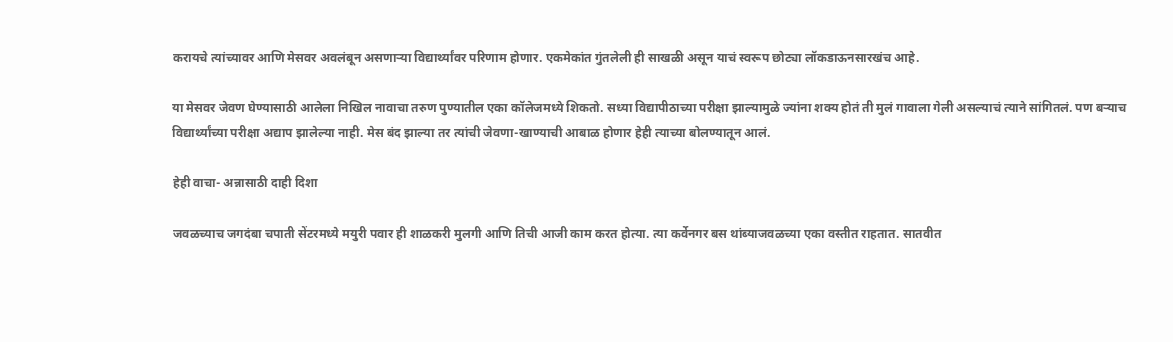करायचे त्यांच्यावर आणि मेसवर अवलंबून असणाऱ्या विद्यार्थ्यांवर परिणाम होणार. एकमेकांत गुंतलेली ही साखळी असून याचं स्वरूप छोट्या लॉकडाऊनसारखंच आहे.

या मेसवर जेवण घेण्यासाठी आलेला निखिल नावाचा तरुण पुण्यातील एका कॉलेजमध्ये शिकतो. सध्या विद्यापीठाच्या परीक्षा झाल्यामुळे ज्यांना शक्य होतं ती मुलं गावाला गेली असल्याचं त्याने सांगितलं. पण बऱ्याच विद्यार्थ्यांच्या परीक्षा अद्याप झालेल्या नाही. मेस बंद झाल्या तर त्यांची जेवणा-खाण्याची आबाळ होणार हेही त्याच्या बोलण्यातून आलं.

हेही वाचा- अन्नासाठी दाही दिशा

जवळच्याच जगदंबा चपाती सेंटरमध्ये मयुरी पवार ही शाळकरी मुलगी आणि तिची आजी काम करत होत्या. त्या कर्वेनगर बस थांब्याजवळच्या एका वस्तीत राहतात. सातवीत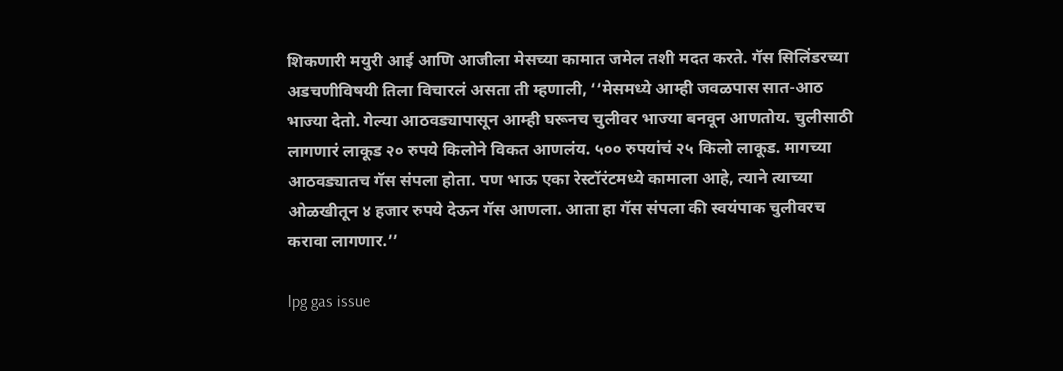शिकणारी मयुरी आई आणि आजीला मेसच्या कामात जमेल तशी मदत करते. गॅस सिलिंडरच्या अडचणीविषयी तिला विचारलं असता ती म्हणाली, ‘‘मेसमध्ये आम्ही जवळपास सात-आठ भाज्या देतो. गेल्या आठवड्यापासून आम्ही घरूनच चुलीवर भाज्या बनवून आणतोय. चुलीसाठी लागणारं लाकूड २० रुपये किलोने विकत आणलंय. ५०० रुपयांचं २५ किलो लाकूड. मागच्या आठवड्यातच गॅस संपला होता. पण भाऊ एका रेस्टॉरंटमध्ये कामाला आहे, त्याने त्याच्या ओळखीतून ४ हजार रुपये देऊन गॅस आणला. आता हा गॅस संपला की स्वयंपाक चुलीवरच करावा लागणार.’’

lpg gas issue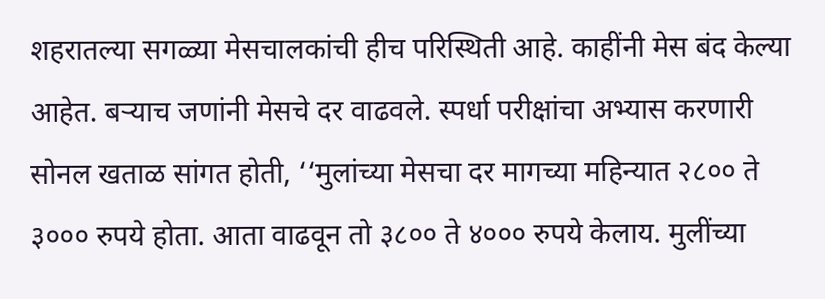शहरातल्या सगळ्या मेसचालकांची हीच परिस्थिती आहे. काहींनी मेस बंद केल्या आहेत. बऱ्याच जणांनी मेसचे दर वाढवले. स्पर्धा परीक्षांचा अभ्यास करणारी सोनल खताळ सांगत होती, ‘‘मुलांच्या मेसचा दर मागच्या महिन्यात २८०० ते ३००० रुपये होता. आता वाढवून तो ३८०० ते ४००० रुपये केलाय. मुलींच्या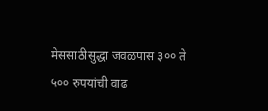मेससाठीसुद्धा जवळपास ३०० ते ५०० रुपयांची वाढ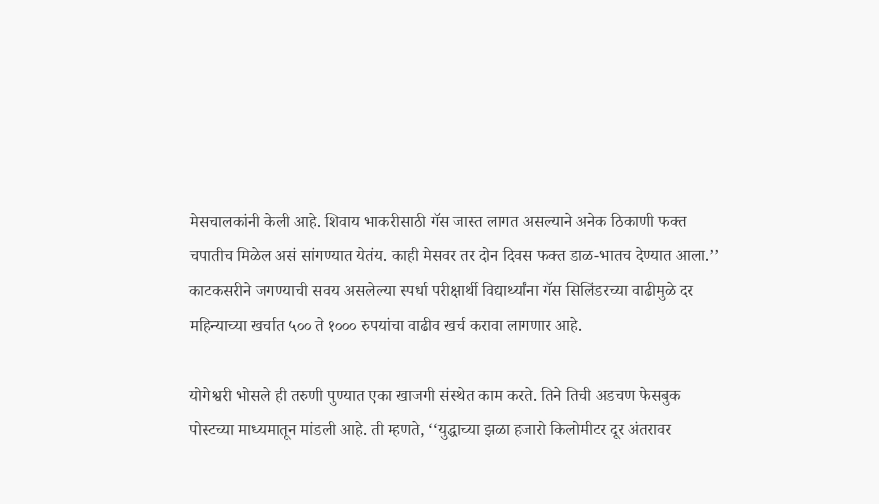मेसचालकांनी केली आहे. शिवाय भाकरीसाठी गॅस जास्त लागत असल्याने अनेक ठिकाणी फक्त चपातीच मिळेल असं सांगण्यात येतंय. काही मेसवर तर दोन दिवस फक्त डाळ-भातच देण्यात आला.’’ काटकसरीने जगण्याची सवय असलेल्या स्पर्धा परीक्षार्थी विद्यार्थ्यांना गॅस सिलिंडरच्या वाढीमुळे दर महिन्याच्या खर्चात ५०० ते १००० रुपयांचा वाढीव खर्च करावा लागणार आहे.

योगेश्वरी भोसले ही तरुणी पुण्यात एका खाजगी संस्थेत काम करते. तिने तिची अडचण फेसबुक पोस्टच्या माध्यमातून मांडली आहे. ती म्हणते, ‘‘युद्धाच्या झळा हजारो किलोमीटर दूर अंतरावर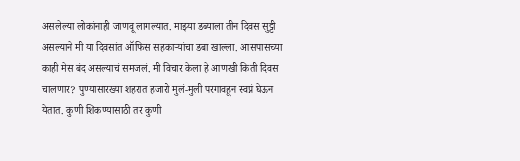असलेल्या लोकांनाही जाणवू लागल्यात. माझ्या डब्याला तीन दिवस सुट्टी असल्याने मी या दिवसांत ऑफिस सहकाऱ्यांचा डबा खाल्ला. आसपासच्या काही मेस बंद असल्याचं समजलं. मी विचार केला हे आणखी किती दिवस चालणार? पुण्यासारख्या शहरात हजारो मुलं-मुली परगावहून स्वप्नं घेऊन येतात. कुणी शिकण्यासाठी तर कुणी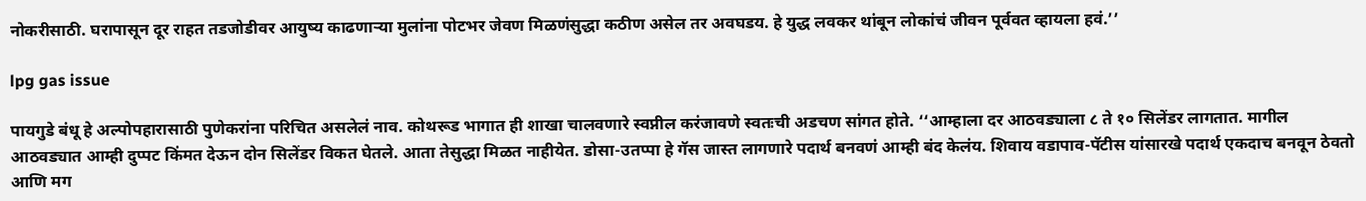नोकरीसाठी. घरापासून दूर राहत तडजोडीवर आयुष्य काढणाऱ्या मुलांना पोटभर जेवण मिळणंसुद्धा कठीण असेल तर अवघडय. हे युद्ध लवकर थांबून लोकांचं जीवन पूर्ववत व्हायला हवं.’’

lpg gas issue

पायगुडे बंधू हे अल्पोपहारासाठी पुणेकरांना परिचित असलेलं नाव. कोथरूड भागात ही शाखा चालवणारे स्वप्नील करंजावणे स्वतःची अडचण सांगत होते. ‘‘आम्हाला दर आठवड्याला ८ ते १० सिलेंडर लागतात. मागील आठवड्यात आम्ही दुप्पट किंमत देऊन दोन सिलेंडर विकत घेतले. आता तेसुद्धा मिळत नाहीयेत. डोसा-उतप्पा हे गॅस जास्त लागणारे पदार्थ बनवणं आम्ही बंद केलंय. शिवाय वडापाव-पॅटीस यांसारखे पदार्थ एकदाच बनवून ठेवतो आणि मग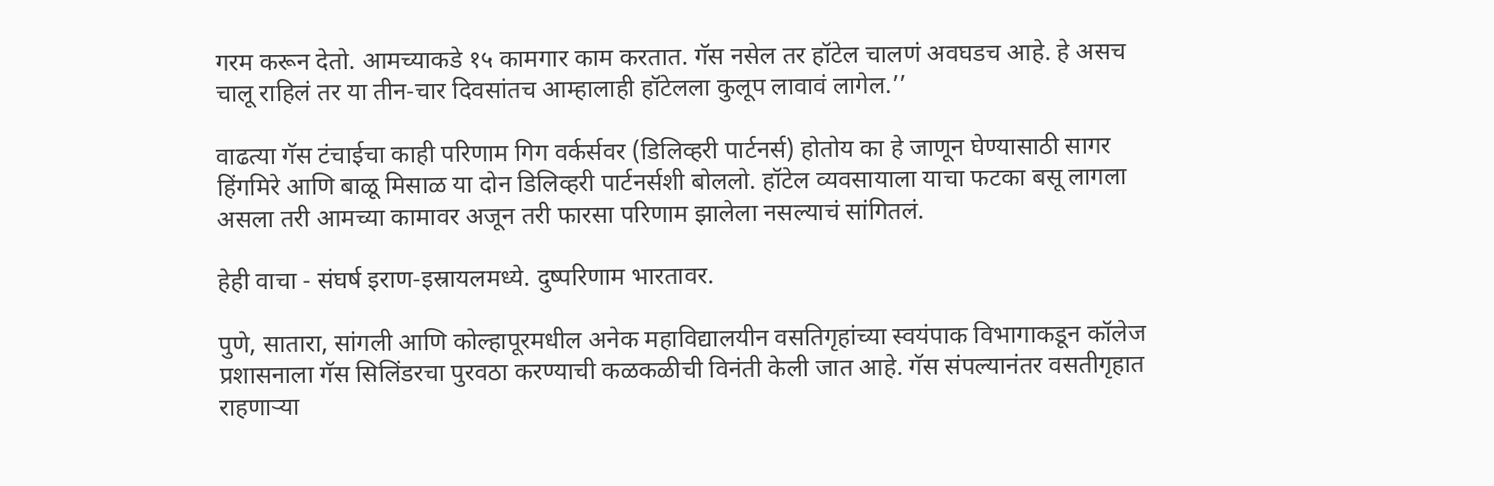गरम करून देतो. आमच्याकडे १५ कामगार काम करतात. गॅस नसेल तर हॉटेल चालणं अवघडच आहे. हे असच चालू राहिलं तर या तीन-चार दिवसांतच आम्हालाही हॉटेलला कुलूप लावावं लागेल.’’

वाढत्या गॅस टंचाईचा काही परिणाम गिग वर्कर्सवर (डिलिव्हरी पार्टनर्स) होतोय का हे जाणून घेण्यासाठी सागर हिंगमिरे आणि बाळू मिसाळ या दोन डिलिव्हरी पार्टनर्सशी बोललो. हॉटेल व्यवसायाला याचा फटका बसू लागला असला तरी आमच्या कामावर अजून तरी फारसा परिणाम झालेला नसल्याचं सांगितलं.

हेही वाचा - संघर्ष इराण-इस्रायलमध्ये. दुष्परिणाम भारतावर.

पुणे, सातारा, सांगली आणि कोल्हापूरमधील अनेक महाविद्यालयीन वसतिगृहांच्या स्वयंपाक विभागाकडून कॉलेज प्रशासनाला गॅस सिलिंडरचा पुरवठा करण्याची कळकळीची विनंती केली जात आहे. गॅस संपल्यानंतर वसतीगृहात राहणाऱ्या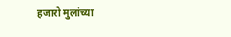हजारो मुलांच्या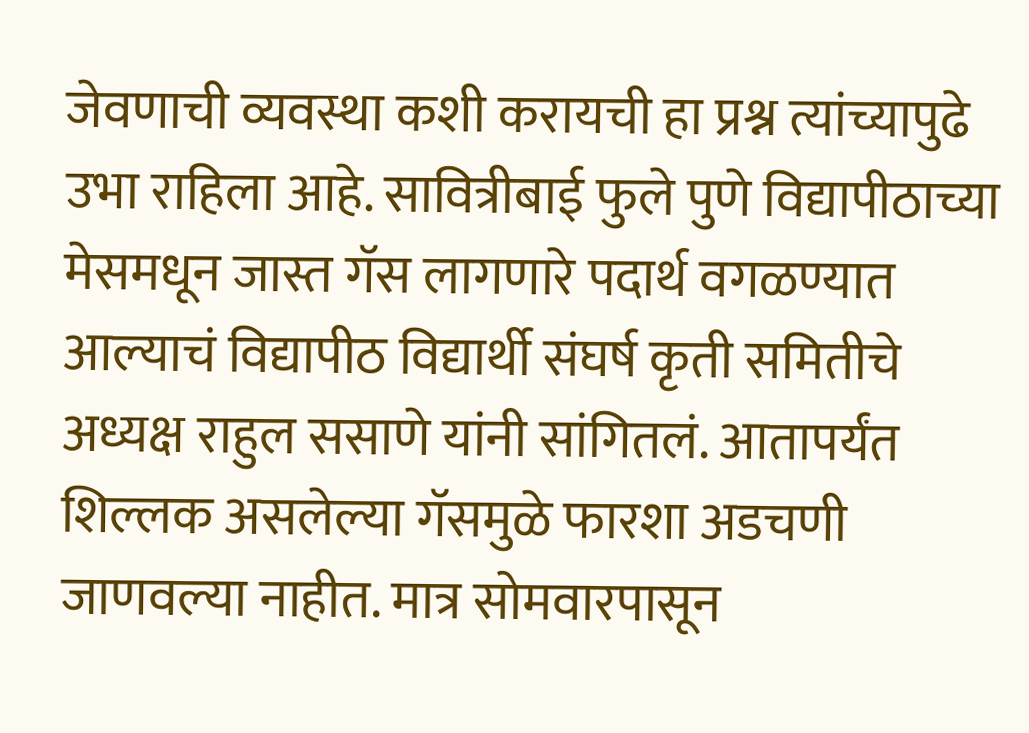जेवणाची व्यवस्था कशी करायची हा प्रश्न त्यांच्यापुढे उभा राहिला आहे. सावित्रीबाई फुले पुणे विद्यापीठाच्या मेसमधून जास्त गॅस लागणारे पदार्थ वगळण्यात आल्याचं विद्यापीठ विद्यार्थी संघर्ष कृती समितीचे अध्यक्ष राहुल ससाणे यांनी सांगितलं. आतापर्यंत शिल्लक असलेल्या गॅसमुळे फारशा अडचणी जाणवल्या नाहीत. मात्र सोमवारपासून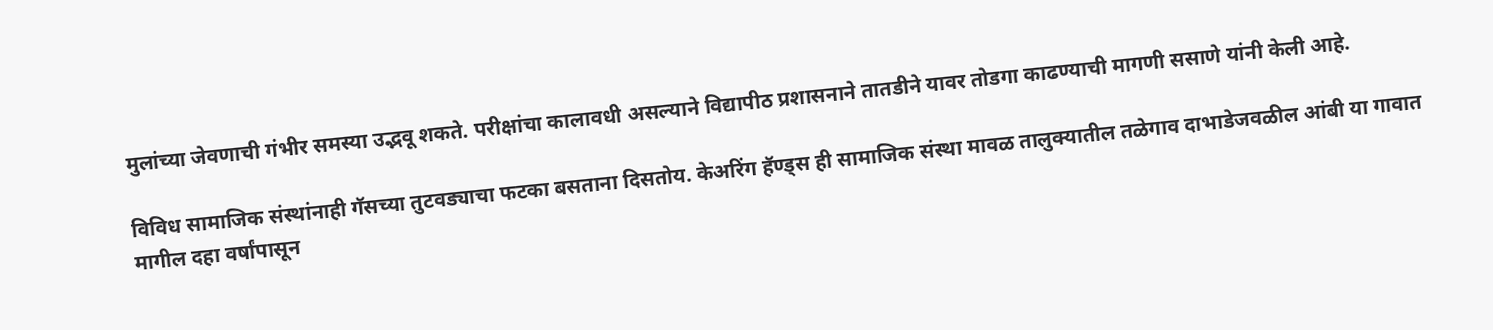मुलांच्या जेवणाची गंभीर समस्या उद्भवू शकते. परीक्षांचा कालावधी असल्याने विद्यापीठ प्रशासनाने तातडीने यावर तोडगा काढण्याची मागणी ससाणे यांनी केली आहे.

विविध सामाजिक संस्थांनाही गॅसच्या तुटवड्याचा फटका बसताना दिसतोय. केअरिंग हॅण्ड्स ही सामाजिक संस्था मावळ तालुक्यातील तळेगाव दाभाडेजवळील आंबी या गावात मागील दहा वर्षांपासून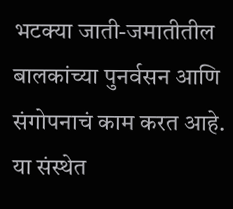भटक्या जाती-जमातीतील बालकांच्या पुनर्वसन आणि संगोपनाचं काम करत आहे. या संस्थेत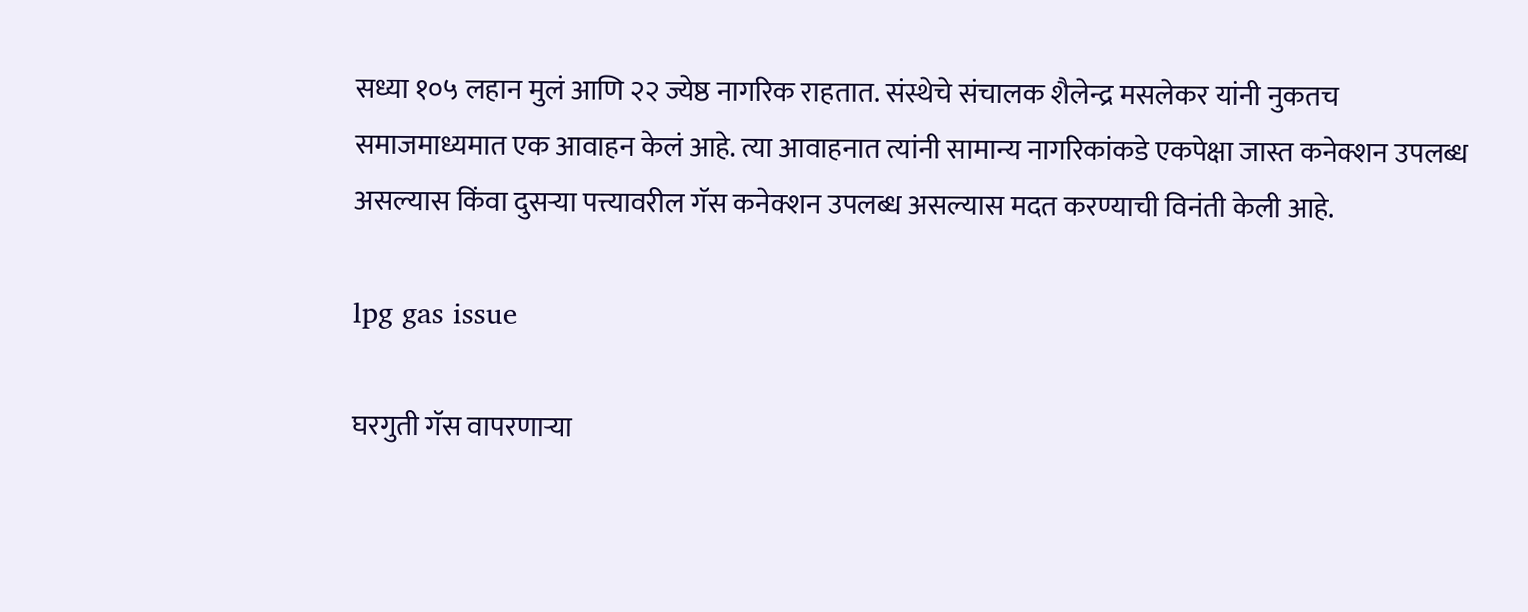सध्या १०५ लहान मुलं आणि २२ ज्येष्ठ नागरिक राहतात. संस्थेचे संचालक शैलेन्द्र मसलेकर यांनी नुकतच समाजमाध्यमात एक आवाहन केलं आहे. त्या आवाहनात त्यांनी सामान्य नागरिकांकडे एकपेक्षा जास्त कनेक्शन उपलब्ध असल्यास किंवा दुसऱ्या पत्त्यावरील गॅस कनेक्शन उपलब्ध असल्यास मदत करण्याची विनंती केली आहे.

lpg gas issue

घरगुती गॅस वापरणाऱ्या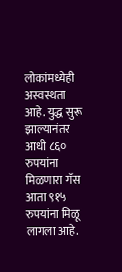लोकांमध्येही अस्वस्थता आहे. युद्ध सुरू झाल्यानंतर आधी ८६० रुपयांना मिळणारा गॅस आता ९१५ रुपयांना मिळू लागला आहे.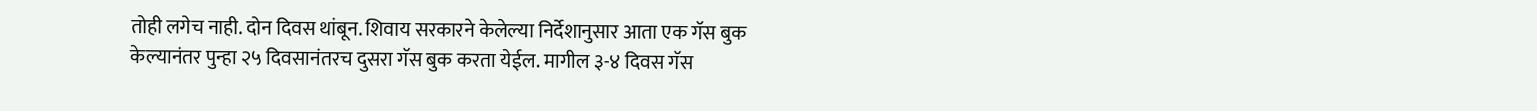तोही लगेच नाही. दोन दिवस थांबून. शिवाय सरकारने केलेल्या निर्देशानुसार आता एक गॅस बुक केल्यानंतर पुन्हा २५ दिवसानंतरच दुसरा गॅस बुक करता येईल. मागील ३-४ दिवस गॅस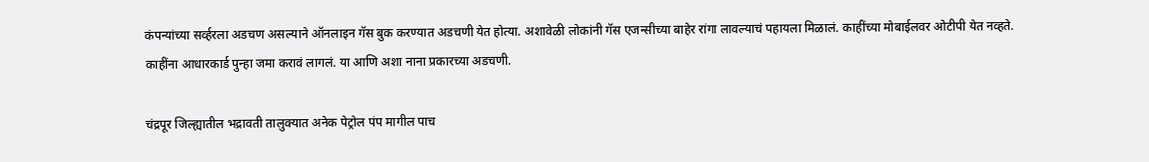कंपन्यांच्या सर्व्हरला अडचण असल्याने ऑनलाइन गॅस बुक करण्यात अडचणी येत होत्या. अशावेळी लोकांनी गॅस एजन्सीच्या बाहेर रांगा लावल्याचं पहायला मिळालं. काहींच्या मोबाईलवर ओटीपी येत नव्हते. काहींना आधारकार्ड पुन्हा जमा करावं लागलं. या आणि अशा नाना प्रकारच्या अडचणी.

चंद्रपूर जिल्ह्यातील भद्रावती तालुक्यात अनेक पेट्रोल पंप मागील पाच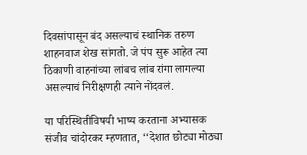दिवसांपासून बंद असल्याचं स्थानिक तरुण शाहनवाज शेख सांगतो. जे पंप सुरू आहेत त्या ठिकाणी वाहनांच्या लांबच लांब रांगा लागल्या असल्याचं निरीक्षणही त्याने नोंदवलं.

या परिस्थितीविषयी भाष्य करताना अभ्यासक संजीव चांदोरकर म्हणतात, ‘‘देशात छोट्या मोठ्या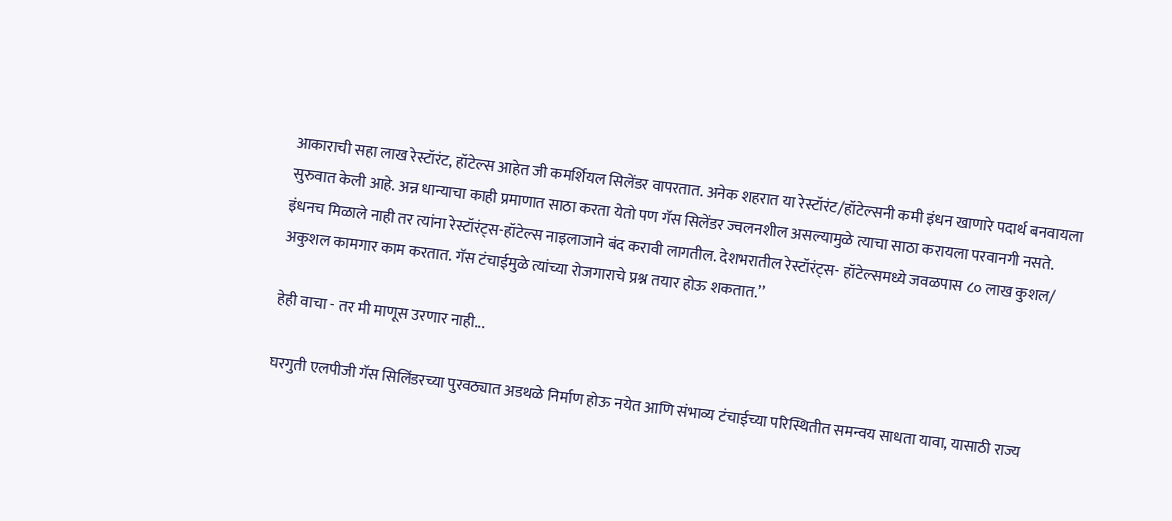आकाराची सहा लाख रेस्टॉरंट, हॉटेल्स आहेत जी कमर्शियल सिलेंडर वापरतात. अनेक शहरात या रेस्टॉरंट/हॉटेल्सनी कमी इंधन खाणारे पदार्थ बनवायला सुरुवात केली आहे. अन्न धान्याचा काही प्रमाणात साठा करता येतो पण गॅस सिलेंडर ज्वलनशील असल्यामुळे त्याचा साठा करायला परवानगी नसते. इंधनच मिळाले नाही तर त्यांना रेस्टॉरंट्स-हॉटेल्स नाइलाजाने बंद करावी लागतील. देशभरातील रेस्टॉरंट्स- हॉटेल्समध्ये जवळपास ८० लाख कुशल/ अकुशल कामगार काम करतात. गॅस टंचाईमुळे त्यांच्या रोजगाराचे प्रश्न तयार होऊ शकतात.’’

हेही वाचा - तर मी माणूस उरणार नाही...

घरगुती एलपीजी गॅस सिलिंडरच्या पुरवठ्यात अडथळे निर्माण होऊ नयेत आणि संभाव्य टंचाईच्या परिस्थितीत समन्वय साधता यावा, यासाठी राज्य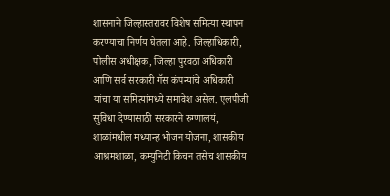शासनाने जिल्हास्तरावर विशेष समित्या स्थापन करण्याचा निर्णय घेतला आहे. जिल्हाधिकारी, पोलीस अधीक्षक, जिल्हा पुरवठा अधिकारी आणि सर्व सरकारी गॅस कंपन्यांचे अधिकारी यांचा या समित्यांमध्ये समावेश असेल. एलपीजी सुविधा देण्यासाठी सरकारने रुग्णालयं, शाळांमधील मध्यान्ह भोजन योजना, शासकीय आश्रमशाळा, कम्युनिटी किचन तसेच शासकीय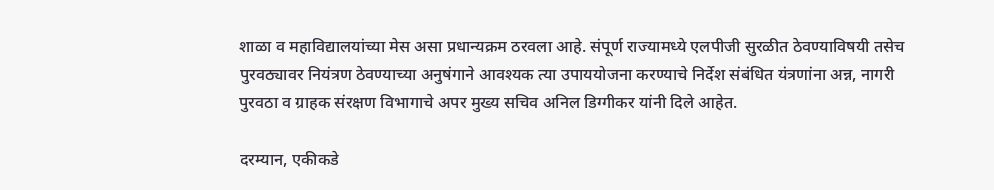शाळा व महाविद्यालयांच्या मेस असा प्रधान्यक्रम ठरवला आहे. संपूर्ण राज्यामध्ये एलपीजी सुरळीत ठेवण्याविषयी तसेच पुरवठ्यावर नियंत्रण ठेवण्याच्या अनुषंगाने आवश्यक त्या उपाययोजना करण्याचे निर्देश संबंधित यंत्रणांना अन्न, नागरी पुरवठा व ग्राहक संरक्षण विभागाचे अपर मुख्य सचिव अनिल डिग्गीकर यांनी दिले आहेत.

दरम्यान, एकीकडे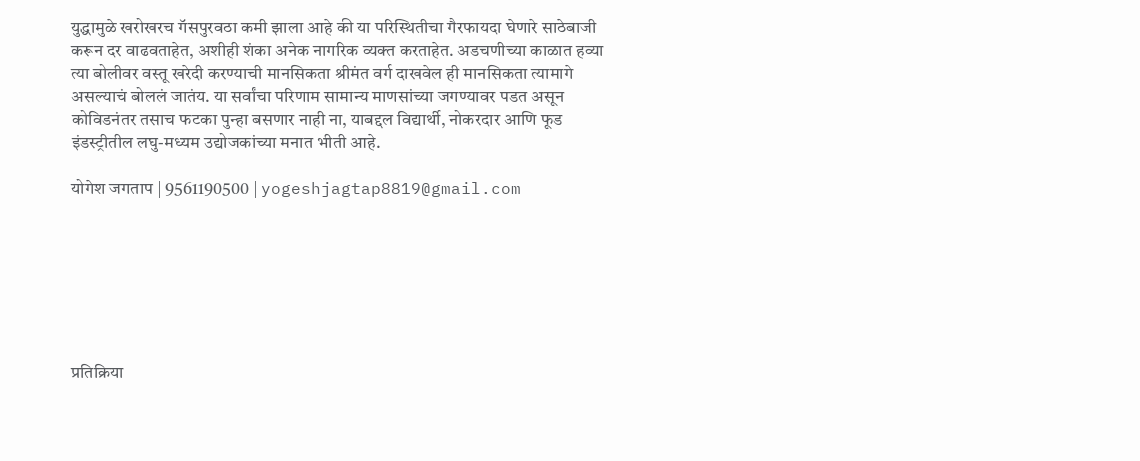युद्धामुळे खरोखरच गॅसपुरवठा कमी झाला आहे की या परिस्थितीचा गैरफायदा घेणारे साठेबाजी करून दर वाढवताहेत, अशीही शंका अनेक नागरिक व्यक्त करताहेत. अडचणीच्या काळात हव्या त्या बोलीवर वस्तू खरेदी करण्याची मानसिकता श्रीमंत वर्ग दाखवेल ही मानसिकता त्यामागे असल्याचं बोललं जातंय. या सर्वांचा परिणाम सामान्य माणसांच्या जगण्यावर पडत असून कोविडनंतर तसाच फटका पुन्हा बसणार नाही ना, याबद्दल विद्यार्थी, नोकरदार आणि फूड इंडस्ट्रीतील लघु-मध्यम उद्योजकांच्या मनात भीती आहे.

योगेश जगताप | 9561190500 | yogeshjagtap8819@gmail.com







प्रतिक्रिया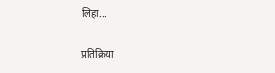लिहा...

प्रतिक्रिया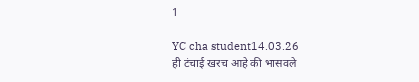1

YC cha student14.03.26
ही टंचाई खरच आहे की भासवले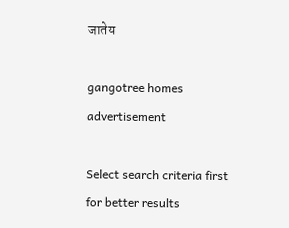जातेय

gangotree homes advertisement

Select search criteria first for better results